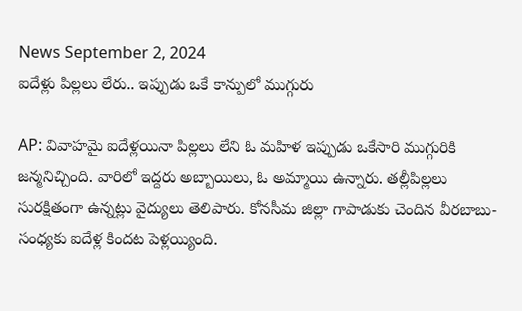News September 2, 2024
ఐదేళ్లు పిల్లలు లేరు.. ఇప్పుడు ఒకే కాన్పులో ముగ్గురు

AP: వివాహమై ఐదేళ్లయినా పిల్లలు లేని ఓ మహిళ ఇప్పుడు ఒకేసారి ముగ్గురికి జన్మనిచ్చింది. వారిలో ఇద్దరు అబ్బాయిలు, ఓ అమ్మాయి ఉన్నారు. తల్లీపిల్లలు సురక్షితంగా ఉన్నట్లు వైద్యులు తెలిపారు. కోనసీమ జిల్లా గాపాడుకు చెందిన వీరబాబు-సంధ్యకు ఐదేళ్ల కిందట పెళ్లయ్యింది.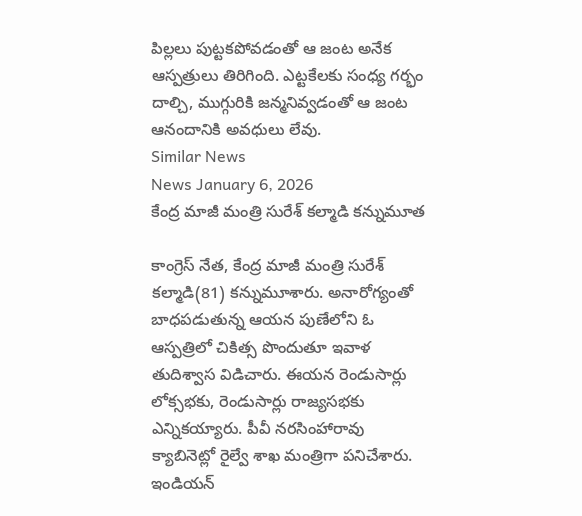పిల్లలు పుట్టకపోవడంతో ఆ జంట అనేక ఆస్పత్రులు తిరిగింది. ఎట్టకేలకు సంధ్య గర్భం దాల్చి, ముగ్గురికి జన్మనివ్వడంతో ఆ జంట ఆనందానికి అవధులు లేవు.
Similar News
News January 6, 2026
కేంద్ర మాజీ మంత్రి సురేశ్ కల్మాడి కన్నుమూత

కాంగ్రెస్ నేత, కేంద్ర మాజీ మంత్రి సురేశ్ కల్మాడి(81) కన్నుమూశారు. అనారోగ్యంతో బాధపడుతున్న ఆయన పుణేలోని ఓ ఆస్పత్రిలో చికిత్స పొందుతూ ఇవాళ తుదిశ్వాస విడిచారు. ఈయన రెండుసార్లు లోక్సభకు, రెండుసార్లు రాజ్యసభకు ఎన్నికయ్యారు. పీవీ నరసింహారావు క్యాబినెట్లో రైల్వే శాఖ మంత్రిగా పనిచేశారు. ఇండియన్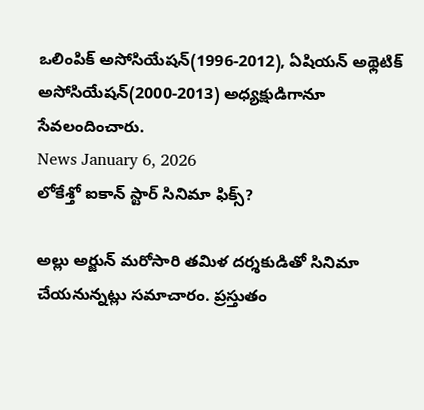ఒలింపిక్ అసోసియేషన్(1996-2012), ఏషియన్ అథ్లెటిక్ అసోసియేషన్(2000-2013) అధ్యక్షుడిగానూ సేవలందించారు.
News January 6, 2026
లోకేశ్తో ఐకాన్ స్టార్ సినిమా ఫిక్స్?

అల్లు అర్జున్ మరోసారి తమిళ దర్శకుడితో సినిమా చేయనున్నట్లు సమాచారం. ప్రస్తుతం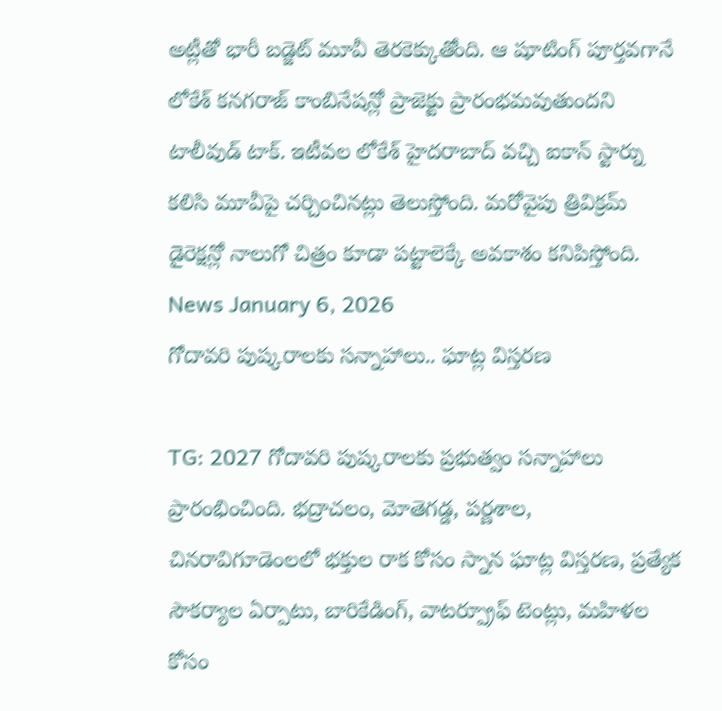అట్లీతో భారీ బడ్జెట్ మూవీ తెరకెక్కుతోంది. ఆ షూటింగ్ పూర్తవగానే లోకేశ్ కనగరాజ్ కాంబినేషన్లో ప్రాజెక్టు ప్రారంభమవుతుందని టాలీవుడ్ టాక్. ఇటీవల లోకేశ్ హైదరాబాద్ వచ్చి ఐకాన్ స్టార్ను కలిసి మూవీపై చర్చించినట్లు తెలుస్తోంది. మరోవైపు త్రివిక్రమ్ డైరెక్షన్లో నాలుగో చిత్రం కూడా పట్టాలెక్కే అవకాశం కనిపిస్తోంది.
News January 6, 2026
గోదావరి పుష్కరాలకు సన్నాహాలు.. ఘాట్ల విస్తరణ

TG: 2027 గోదావరి పుష్కరాలకు ప్రభుత్వం సన్నాహాలు ప్రారంభించింది. భద్రాచలం, మోతెగడ్డ, పర్ణశాల, చినరావిగూడెంలలో భక్తుల రాక కోసం స్నాన ఘాట్ల విస్తరణ, ప్రత్యేక సౌకర్యాల ఏర్పాటు, బారికేడింగ్, వాటర్ప్రూఫ్ టెంట్లు, మహిళల కోసం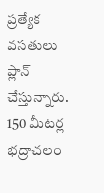ప్రత్యేక వసతులు ప్లాన్ చేస్తున్నారు. 150 మీటర్ల భద్రాచలం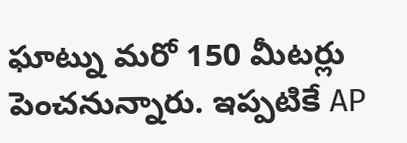ఘాట్ను మరో 150 మీటర్లు పెంచనున్నారు. ఇప్పటికే AP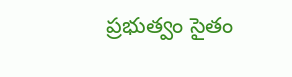ప్రభుత్వం సైతం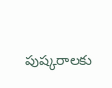పుష్కరాలకు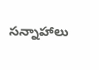సన్నాహాలు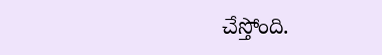చేస్తోంది.